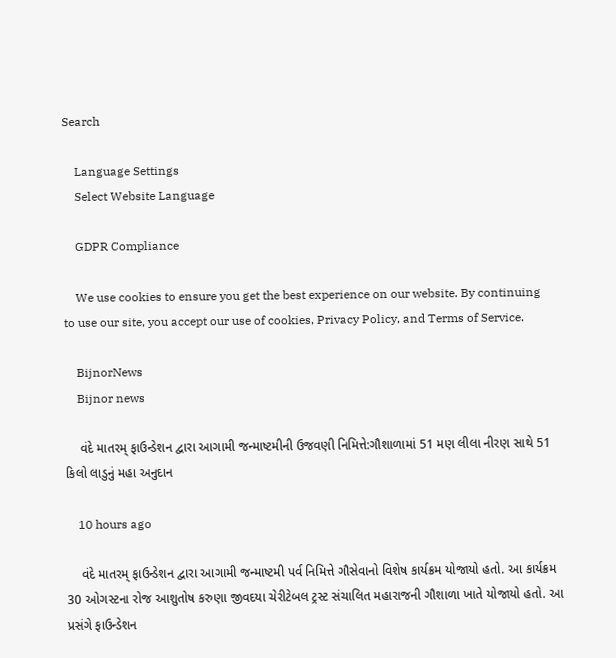Search

    Language Settings
    Select Website Language

    GDPR Compliance

    We use cookies to ensure you get the best experience on our website. By continuing to use our site, you accept our use of cookies, Privacy Policy, and Terms of Service.

    BijnorNews
    Bijnor news

    વંદે માતરમ્ ફાઉન્ડેશન દ્વારા આગામી જન્માષ્ટમીની ઉજવણી નિમિત્તે:ગૌશાળામાં 51 મણ લીલા નીરણ સાથે 51 કિલો લાડુનું મહા અનુદાન

    10 hours ago

    વંદે માતરમ્ ફાઉન્ડેશન દ્વારા આગામી જન્માષ્ટમી પર્વ નિમિત્તે ગૌસેવાનો વિશેષ કાર્યક્રમ યોજાયો હતો. આ કાર્યક્રમ 30 ઓગસ્ટના રોજ આશુતોષ કરુણા જીવદયા ચેરીટેબલ ટ્રસ્ટ સંચાલિત મહારાજની ગૌશાળા ખાતે યોજાયો હતો. આ પ્રસંગે ફાઉન્ડેશન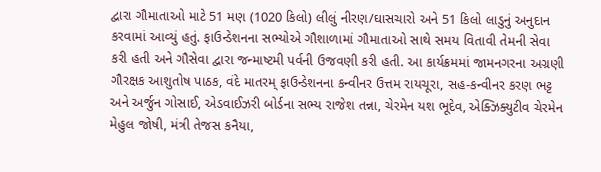દ્વારા ગૌમાતાઓ માટે 51 મણ (1020 કિલો) લીલું નીરણ/ઘાસચારો અને 51 કિલો લાડુનું અનુદાન કરવામાં આવ્યું હતું. ફાઉન્ડેશનના સભ્યોએ ગૌશાળામાં ગૌમાતાઓ સાથે સમય વિતાવી તેમની સેવા કરી હતી અને ગૌસેવા દ્વારા જન્માષ્ટમી પર્વની ઉજવણી કરી હતી. આ કાર્યક્રમમાં જામનગરના અગ્રણી ગૌરક્ષક આશુતોષ પાઠક, વંદે માતરમ્ ફાઉન્ડેશનના કન્વીનર ઉત્તમ રાયચૂરા, સહ-કન્વીનર કરણ ભટ્ટ અને અર્જુન ગોસાઈ, એડવાઈઝરી બોર્ડના સભ્ય રાજેશ તન્ના, ચેરમેન યશ ભૂદેવ, એક્ઝિક્યુટીવ ચેરમેન મેહુલ જોષી, મંત્રી તેજસ કનૈયા,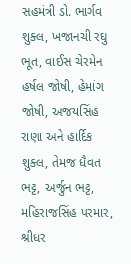સહમંત્રી ડો. ભાર્ગવ શુક્લ, ખજાનચી રઘુ ભૂત, વાઈસ ચેરમેન હર્ષલ જોષી, હેમાંગ જોષી, અજયસિંહ રાણા અને હાર્દિક શુક્લ, તેમજ ધૈવત ભટ્ટ, અર્જુન ભટ્ટ, મહિરાજસિંહ પરમાર, શ્રીધર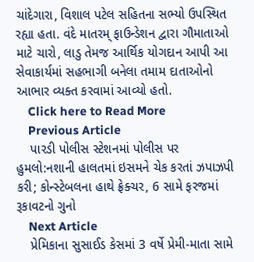ચાંદેગારા, વિશાલ પટેલ સહિતના સભ્યો ઉપસ્થિત રહ્યા હતા. વંદે માતરમ્ ફાઉન્ડેશન દ્વારા ગૌમાતાઓ માટે ચારો, લાડુ તેમજ આર્થિક યોગદાન આપી આ સેવાકાર્યમાં સહભાગી બનેલા તમામ દાતાઓનો આભાર વ્યક્ત કરવામાં આવ્યો હતો.
    Click here to Read More
    Previous Article
    પારડી પોલીસ સ્ટેશનમાં પોલીસ પર હુમલો:નશાની હાલતમાં ઇસમને ચેક કરતાં ઝપાઝપી કરી; કોન્સ્ટેબલના હાથે ફ્રેક્ચર, 6 સામે ફરજમાં રૂકાવટનો ગુનો
    Next Article
    પ્રેમિકાના સુસાઈડ કેસમાં 3 વર્ષે પ્રેમી-માતા સામે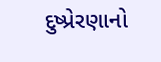દુષ્પ્રેરણાનો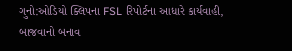ગુનો:ઓડિયો ક્લિપના FSL રિપોર્ટના આધારે કાર્યવાહી, બાજવાનો બનાવ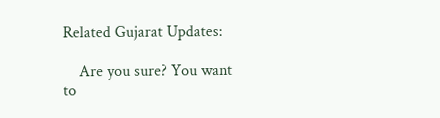Related Gujarat Updates:

    Are you sure? You want to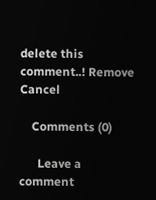delete this comment..! Remove Cancel

    Comments (0)

      Leave a comment